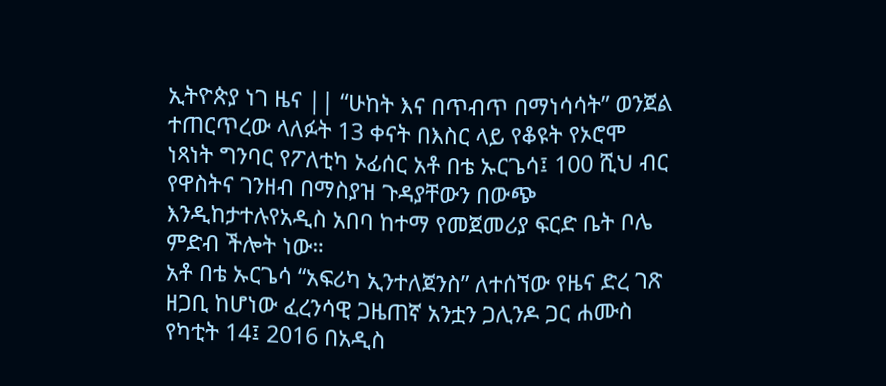ኢትዮጵያ ነገ ዜና || “ሁከት እና በጥብጥ በማነሳሳት” ወንጀል ተጠርጥረው ላለፉት 13 ቀናት በእስር ላይ የቆዩት የኦሮሞ ነጻነት ግንባር የፖለቲካ ኦፊሰር አቶ በቴ ኡርጌሳ፤ 100 ሺህ ብር የዋስትና ገንዘብ በማስያዝ ጉዳያቸውን በውጭ እንዲከታተሉየአዲስ አበባ ከተማ የመጀመሪያ ፍርድ ቤት ቦሌ ምድብ ችሎት ነው።
አቶ በቴ ኡርጌሳ “አፍሪካ ኢንተለጀንስ” ለተሰኘው የዜና ድረ ገጽ ዘጋቢ ከሆነው ፈረንሳዊ ጋዜጠኛ አንቷን ጋሊንዶ ጋር ሐሙስ የካቲት 14፤ 2016 በአዲስ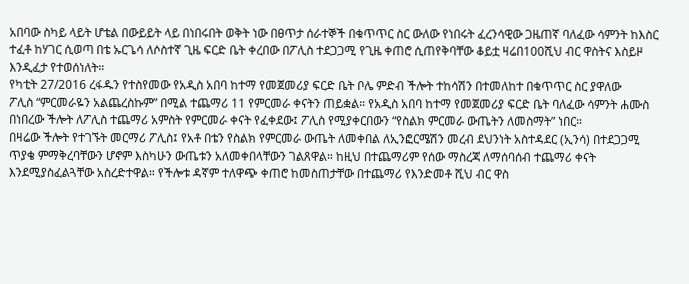አበባው ስካይ ላይት ሆቴል በውይይት ላይ በነበሩበት ወቅት ነው በፀጥታ ሰራተኞች በቁጥጥር ስር ውለው የነበሩት ፈረንሳዊው ጋዜጠኛ ባለፈው ሳምንት ከእስር ተፈቶ ከሃገር ሲወጣ በቴ ኡርጌሳ ለሶስተኛ ጊዜ ፍርድ ቤት ቀረበው በፖሊስ ተደጋጋሚ የጊዜ ቀጠሮ ሲጠየቅባቸው ቆይቷ ዛሬበ100ሺህ ብር ዋስትና እስይዞ እንዲፈታ የተወሰነለት።
የካቲት 27/2016 ረፋዱን የተስየመው የአዲስ አበባ ከተማ የመጀመሪያ ፍርድ ቤት ቦሌ ምድብ ችሎት ተከሳሽን በተመለከተ በቁጥጥር ስር ያዋለው
ፖሊስ “ምርመራዬን አልጨረስኩም” በሚል ተጨማሪ 11 የምርመራ ቀናትን ጠይቋል። የአዲስ አበባ ከተማ የመጀመሪያ ፍርድ ቤት ባለፈው ሳምንት ሐሙስ በነበረው ችሎት ለፖሊስ ተጨማሪ አምስት የምርመራ ቀናት የፈቀደው፤ ፖሊስ የሚያቀርበውን “የስልክ ምርመራ ውጤትን ለመስማት” ነበር።
በዛሬው ችሎት የተገኙት መርማሪ ፖሊስ፤ የአቶ በቴን የስልክ የምርመራ ውጤት ለመቀበል ለኢንፎርሜሽን መረብ ደህንነት አስተዳደር (ኢንሳ) በተደጋጋሚ ጥያቄ ምማቅረባቸውን ሆኖም እስካሁን ውጤቱን አለመቀበላቸውን ገልጸዋል። ከዚህ በተጨማሪም የሰው ማስረጃ ለማሰባሰብ ተጨማሪ ቀናት እንደሚያስፈልጓቸው አስረድተዋል። የችሎቱ ዳኛም ተለዋጭ ቀጠሮ ከመስጠታቸው በተጨማሪ የእንድመቶ ሺህ ብር ዋስ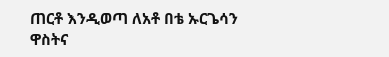ጠርቶ እንዲወጣ ለአቶ በቴ ኡርጌሳን ዋስትና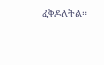ፈቅዶለትል።